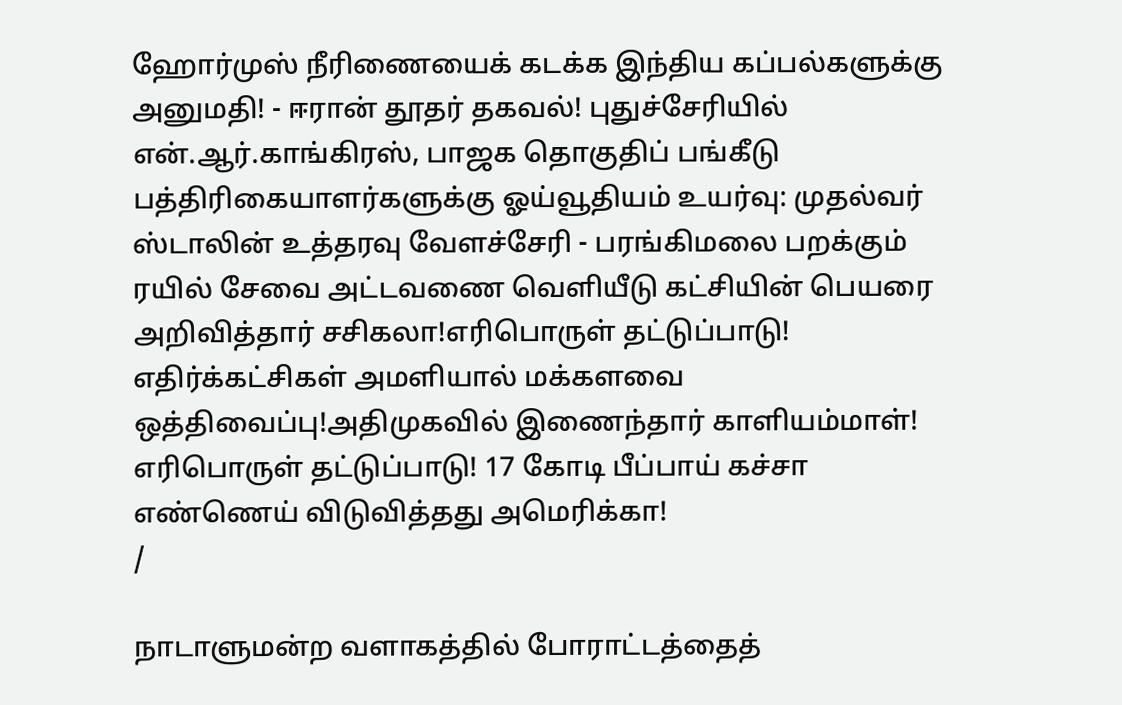ஹோர்முஸ் நீரிணையைக் கடக்க இந்திய கப்பல்களுக்கு அனுமதி! - ஈரான் தூதர் தகவல்! புதுச்சேரியில் என்.ஆர்.காங்கிரஸ், பாஜக தொகுதிப் பங்கீடு பத்திரிகையாளர்களுக்கு ஓய்வூதியம் உயர்வு: முதல்வர் ஸ்டாலின் உத்தரவு வேளச்சேரி - பரங்கிமலை பறக்கும் ரயில் சேவை அட்டவணை வெளியீடு கட்சியின் பெயரை அறிவித்தார் சசிகலா!எரிபொருள் தட்டுப்பாடு! எதிர்க்கட்சிகள் அமளியால் மக்களவை ஒத்திவைப்பு!அதிமுகவில் இணைந்தார் காளியம்மாள்! எரிபொருள் தட்டுப்பாடு! 17 கோடி பீப்பாய் கச்சா எண்ணெய் விடுவித்தது அமெரிக்கா!
/

நாடாளுமன்ற வளாகத்தில் போராட்டத்தைத்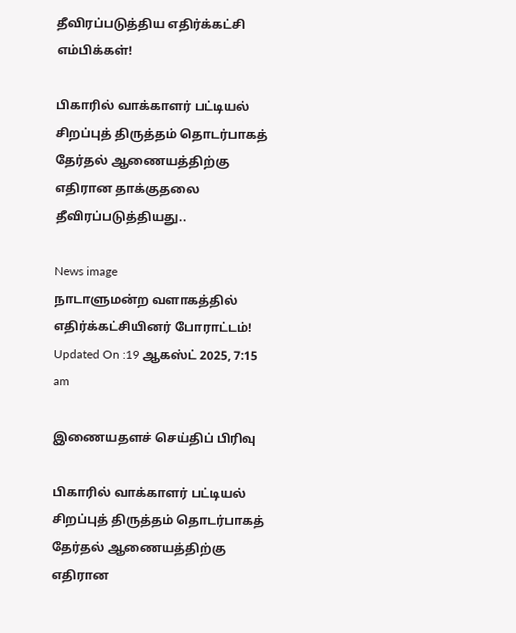தீவிரப்படுத்திய எதிர்க்கட்சி எம்பிக்கள்!

பிகாரில் வாக்காளர் பட்டியல் சிறப்புத் திருத்தம் தொடர்பாகத் தேர்தல் ஆணையத்திற்கு எதிரான தாக்குதலை தீவிரப்படுத்தியது..

News image
நாடாளுமன்ற வளாகத்தில் எதிர்க்கட்சியினர் போராட்டம்!
Updated On :19 ஆகஸ்ட் 2025, 7:15 am

இணையதளச் செய்திப் பிரிவு

பிகாரில் வாக்காளர் பட்டியல் சிறப்புத் திருத்தம் தொடர்பாகத் தேர்தல் ஆணையத்திற்கு எதிரான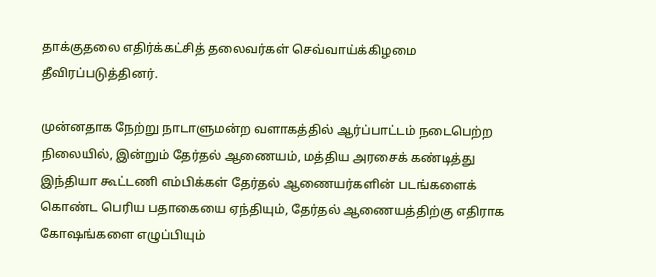தாக்குதலை எதிர்க்கட்சித் தலைவர்கள் செவ்வாய்க்கிழமை தீவிரப்படுத்தினர்.

முன்னதாக நேற்று நாடாளுமன்ற வளாகத்தில் ஆர்ப்பாட்டம் நடைபெற்ற நிலையில், இன்றும் தேர்தல் ஆணையம், மத்திய அரசைக் கண்டித்து இந்தியா கூட்டணி எம்பிக்கள் தேர்தல் ஆணையர்களின் படங்களைக் கொண்ட பெரிய பதாகையை ஏந்தியும், தேர்தல் ஆணையத்திற்கு எதிராக கோஷங்களை எழுப்பியும்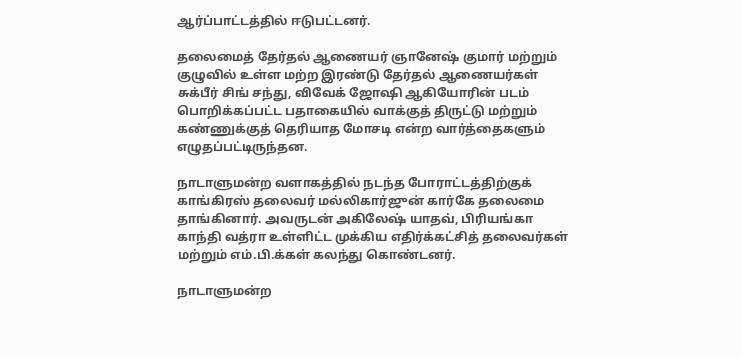ஆர்ப்பாட்டத்தில் ஈடுபட்டனர்.

தலைமைத் தேர்தல் ஆணையர் ஞானேஷ் குமார் மற்றும் குழுவில் உள்ள மற்ற இரண்டு தேர்தல் ஆணையர்கள் சுக்பீர் சிங் சந்து, விவேக் ஜோஷி ஆகியோரின் படம் பொறிக்கப்பட்ட பதாகையில் வாக்குத் திருட்டு மற்றும் கண்ணுக்குத் தெரியாத மோசடி என்ற வார்த்தைகளும் எழுதப்பட்டிருந்தன.

நாடாளுமன்ற வளாகத்தில் நடந்த போராட்டத்திற்குக் காங்கிரஸ் தலைவர் மல்லிகார்ஜுன் கார்கே தலைமை தாங்கினார். அவருடன் அகிலேஷ் யாதவ், பிரியங்கா காந்தி வத்ரா உள்ளிட்ட முக்கிய எதிர்க்கட்சித் தலைவர்கள் மற்றும் எம்.பி.க்கள் கலந்து கொண்டனர்.

நாடாளுமன்ற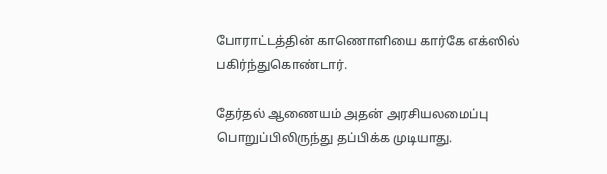போராட்டத்தின் காணொளியை கார்கே எக்ஸில் பகிர்ந்துகொண்டார்.

தேர்தல் ஆணையம் அதன் அரசியலமைப்பு பொறுப்பிலிருந்து தப்பிக்க முடியாது.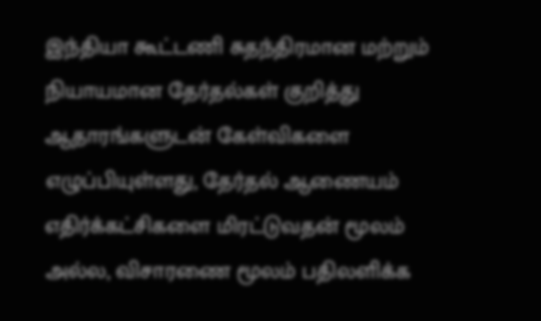இந்தியா கூட்டணி சுதந்திரமான மற்றும் நியாயமான தேர்தல்கள் குறித்து ஆதாரங்களுடன் கேள்விகளை எழுப்பியுள்ளது, தேர்தல் ஆணையம் எதிர்க்கட்சிகளை மிரட்டுவதன் மூலம் அல்ல, விசாரணை மூலம் பதிலளிக்க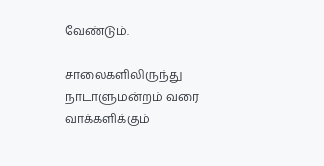வேண்டும்.

சாலைகளிலிருந்து நாடாளுமன்றம் வரை வாக்களிக்கும்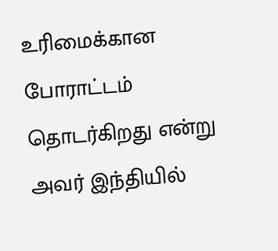உரிமைக்கான போராட்டம் தொடர்கிறது என்று அவர் இந்தியில்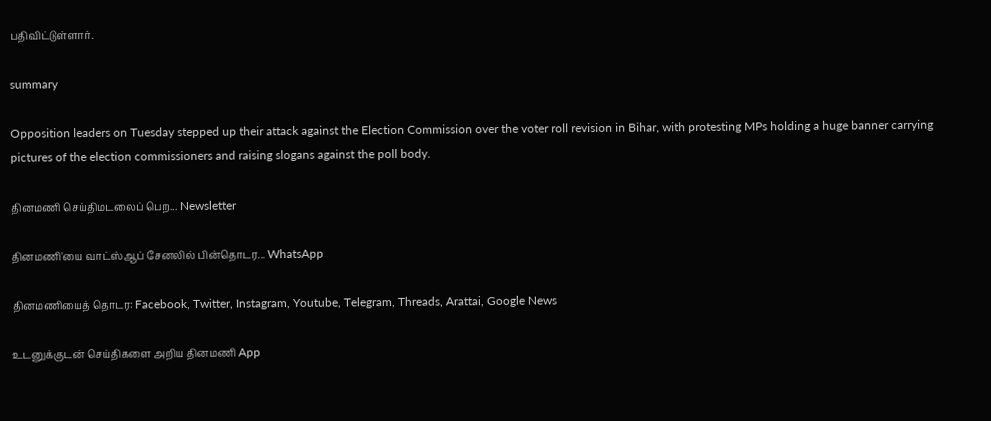பதிவிட்டுள்ளார்.

summary

Opposition leaders on Tuesday stepped up their attack against the Election Commission over the voter roll revision in Bihar, with protesting MPs holding a huge banner carrying pictures of the election commissioners and raising slogans against the poll body.

தினமணி செய்திமடலைப் பெற... Newsletter

தினமணி'யை வாட்ஸ்ஆப் சேனலில் பின்தொடர... WhatsApp

தினமணியைத் தொடர: Facebook, Twitter, Instagram, Youtube, Telegram, Threads, Arattai, Google News

உடனுக்குடன் செய்திகளை அறிய தினமணி App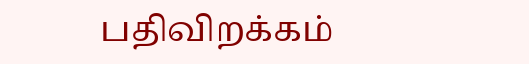பதிவிறக்கம்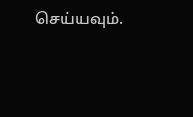செய்யவும்.